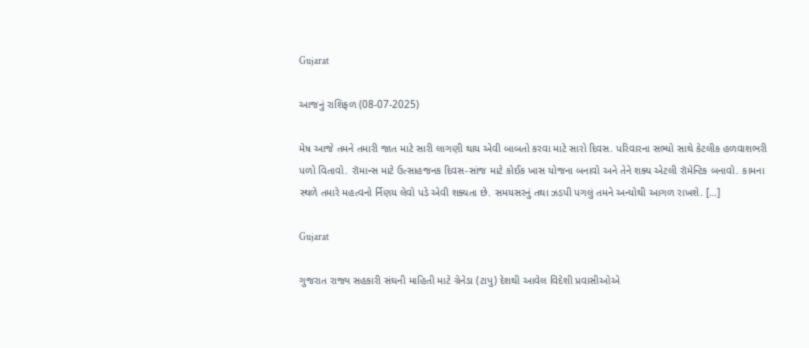Gujarat

આજનું રાશિફળ (08-07-2025)

મેષ આજે તમને તમારી જાત માટે સારી લાગણી થાય એવી બાબતો કરવા માટે સારો દિવસ. પરિવારના સભ્યો સાથે કેટલીક હળવાશભરી પળો વિતાવો. રૉમાન્સ માટે ઉત્સાહજનક દિવસ-સાંજ માટે કોઈક ખાસ યોજના બનાવો અને તેને શક્ય એટલી રૉમેન્ટિક બનાવો. કામના સ્થળે તમારે મહત્વનો ર્નિણય લેવો પડે એવી શક્યતા છે. સમયસરનું તથા ઝડપી પગલું તમને અન્યોથી આગળ રાખશે. […]

Gujarat

ગુજરાત રાજ્ય સહકારી સંઘની માહિતી માટે ગ્રેનેડા (ટાપુ) દેશથી આવેલ વિદેશી પ્રવાસીઓએ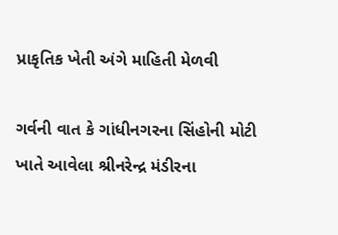પ્રાકૃતિક ખેતી અંગે માહિતી મેળવી

ગર્વની વાત કે ગાંધીનગરના સિંહોની મોટી ખાતે આવેલા શ્રીનરેન્દ્ર મંડીરના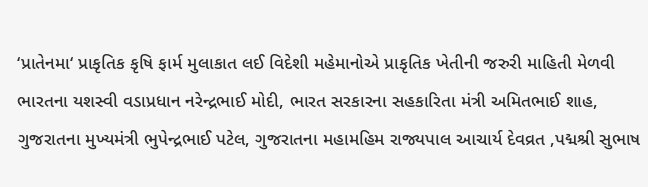‘પ્રાતેનમા‘ પ્રાકૃતિક કૃષિ ફાર્મ મુલાકાત લઈ વિદેશી મહેમાનોએ પ્રાકૃતિક ખેતીની જરુરી માહિતી મેળવી ભારતના યશસ્વી વડાપ્રધાન નરેન્દ્રભાઈ મોદી, ભારત સરકારના સહકારિતા મંત્રી અમિતભાઈ શાહ, ગુજરાતના મુખ્યમંત્રી ભુપેન્દ્રભાઈ પટેલ, ગુજરાતના મહામહિમ રાજ્યપાલ આચાર્ય દેવવ્રત ,પદ્મશ્રી સુભાષ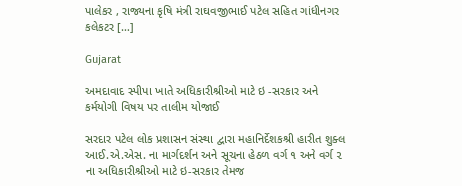પાલેકર , રાજ્યના કૃષિ મંત્રી રાઘવજીભાઈ પટેલ સહિત ગાંધીનગર કલેકટર […]

Gujarat

અમદાવાદ સ્પીપા ખાતે અધિકારીશ્રીઓ માટે ઇ -સરકાર અને કર્મયોગી વિષય પર તાલીમ યોજાઈ

સરદાર પટેલ લોક પ્રશાસન સંસ્થા દ્વારા મહાનિર્દેશકશ્રી હારીત શુક્લ આઈ.એ.એસ. ના માર્ગદર્શન અને સૂચના હેઠળ વર્ગ ૧ અને વર્ગ ૨ ના અધિકારીશ્રીઓ માટે ઇ-સરકાર તેમજ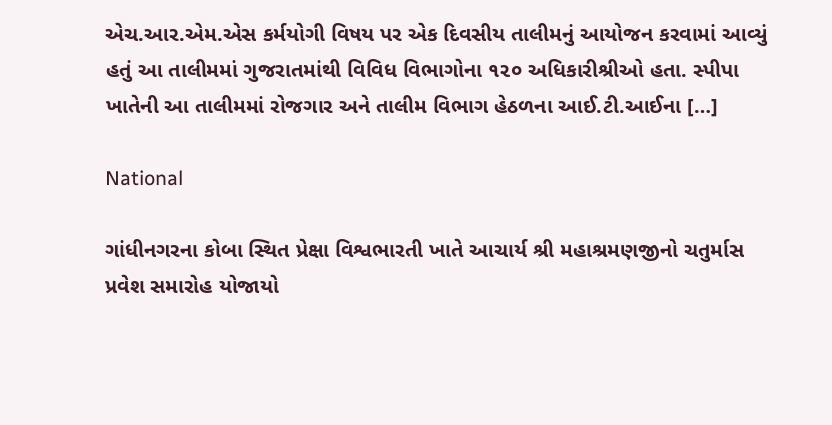એચ.આર.એમ.એસ કર્મયોગી વિષય પર એક દિવસીય તાલીમનું આયોજન કરવામાં આવ્યું હતું આ તાલીમમાં ગુજરાતમાંથી વિવિધ વિભાગોના ૧૨૦ અધિકારીશ્રીઓ હતા. સ્પીપા ખાતેની આ તાલીમમાં રોજગાર અને તાલીમ વિભાગ હેઠળના આઈ.ટી.આઈના […]

National

ગાંધીનગરના કોબા સ્થિત પ્રેક્ષા વિશ્વભારતી ખાતે આચાર્ય શ્રી મહાશ્રમણજીનો ચતુર્માસ પ્રવેશ સમારોહ યોજાયો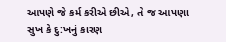આપણે જે કર્મ કરીએ છીએ, તે જ આપણા સુખ કે દુ:ખનું કારણ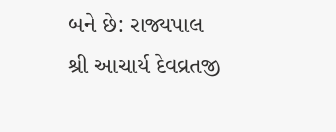બને છે: રાજ્યપાલ શ્રી આચાર્ય દેવવ્રતજી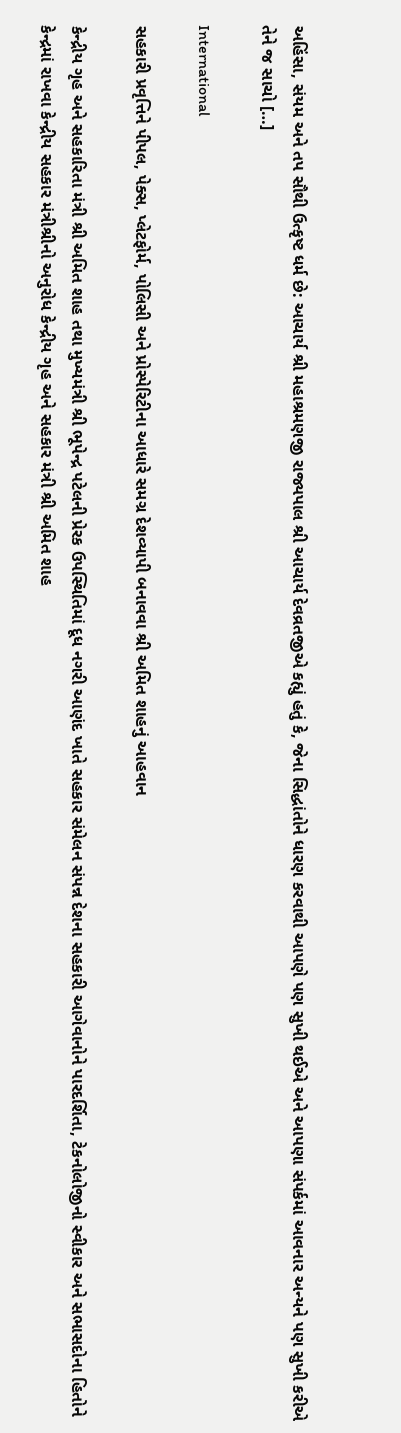અહિંસા, સંયમ અને તપ સૌથી ઉત્કૃષ્ટ ધર્મ છે: આચાર્ય શ્રી મહાશ્રમણજી રાજ્યપાલ શ્રી આચાર્ય દેવવ્રતજીએ કહ્યું હતું કે, જેના સિદ્ધાંતોને ધારણ કરવાથી આપણે પણ સુખી થઈએ અને આપણા સંપર્કમાં આવનાર અન્યને પણ સુખી કરીએ તેને જ સાચો […]

International

સહકારી પ્રવૃત્તિને પીપલ, પેક્સ, પ્લેટફોર્મ, પોલિસી અને પ્રોસ્પેરિટીના આધારે સમગ્ર દેશવ્યાપી બનાવવા શ્રી અમિત શાહનું આહવાન

કેન્દ્રીય ગૃહ અને સહકારિતા મંત્રી શ્રી અમિત શાહ તથા મુખ્યમંત્રી શ્રી ભૂપેન્દ્ર પટેલની પ્રેરક ઉપસ્થિતિમાં દૂધ નગરી આણંદ ખાતે સહકાર સંમેલન સંપન્ન દેશના સહકારી આગેવાનોને પારદર્શિતા, ટેકનોલોજીનો સ્વીકાર અને સભાસદોના હિતોને કેન્દ્રમાં રાખવા કેન્દ્રીય સહકાર મંત્રીશ્રીનો અનુરોધ કેન્દ્રીય ગૃહ અને સહકાર મંત્રી શ્રી અમિત શાહ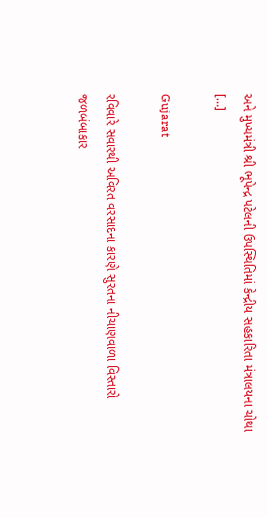અને મુખ્યમંત્રી શ્રી ભૂપેન્દ્ર પટેલની ઉપસ્થિતિમાં કેન્દ્રીય સહકારિતા મંત્રાલયના ચોથા […]

Gujarat

રવિવારે સવારથી અવિરત વરસાદના કારણે સુરતના નીચાણવાળા વિસ્તારો જળબંબાકાર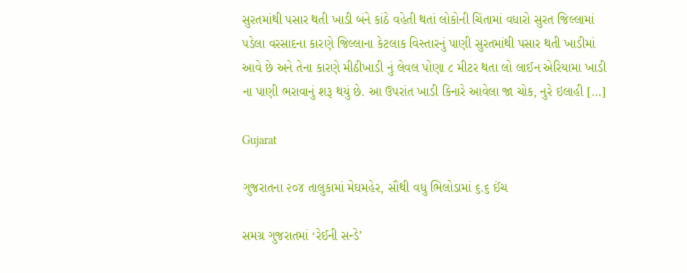સુરતમાંથી પસાર થતી ખાડી બંને કાંઠે વહેતી થતાં લોકોની ચિંતામાં વધારો સુરત જિલ્લામાં પડેલા વરસાદના કારણે જિલ્લાના કેટલાક વિસ્તારનું પાણી સુરતમાંથી પસાર થતી ખાડીમાં આવે છે અને તેના કારણે મીઠીખાડી નું લેવલ પોણા ૮ મીટર થતા લો લાઈન એરિયામા ખાડી ના પાણી ભરાવાનું શરૂ થયું છે. આ ઉપરાંત ખાડી કિનારે આવેલા જા ચોક, નુરે ઇલાહી […]

Gujarat

ગુજરાતના ૨૦૪ તાલુકામાં મેઘમહેર, સૌથી વધુ ભિલોડામાં ૬.૬ ઈંચ

સમગ્ર ગુજરાતમાં ‘રેઈની સન્ડે’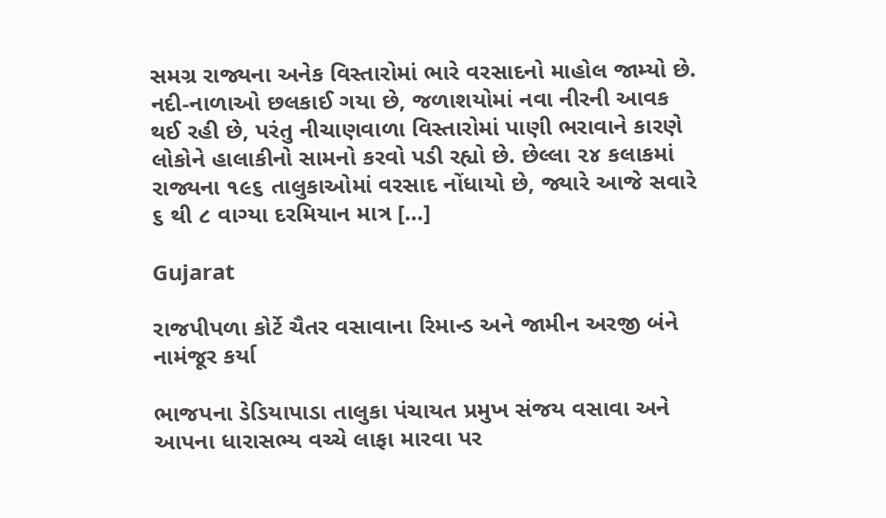સમગ્ર રાજ્યના અનેક વિસ્તારોમાં ભારે વરસાદનો માહોલ જામ્યો છે. નદી-નાળાઓ છલકાઈ ગયા છે, જળાશયોમાં નવા નીરની આવક થઈ રહી છે, પરંતુ નીચાણવાળા વિસ્તારોમાં પાણી ભરાવાને કારણે લોકોને હાલાકીનો સામનો કરવો પડી રહ્યો છે. છેલ્લા ૨૪ કલાકમાં રાજ્યના ૧૯૬ તાલુકાઓમાં વરસાદ નોંધાયો છે, જ્યારે આજે સવારે ૬ થી ૮ વાગ્યા દરમિયાન માત્ર […]

Gujarat

રાજપીપળા કોર્ટે ચૈતર વસાવાના રિમાન્ડ અને જામીન અરજી બંને નામંજૂર કર્યા

ભાજપના ડેડિયાપાડા તાલુકા પંચાયત પ્રમુખ સંજય વસાવા અને આપના ધારાસભ્ય વચ્ચે લાફા મારવા પર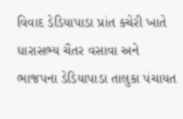વિવાદ ડેડિયાપાડા પ્રાંત કચેરી ખાતે ધારાસભ્ય ચૈતર વસાવા અને ભાજપના ડેડિયાપાડા તાલુકા પંચાયત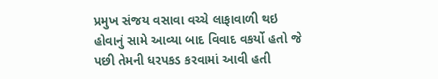પ્રમુખ સંજય વસાવા વચ્ચે લાફાવાળી થઇ હોવાનું સામે આવ્યા બાદ વિવાદ વકર્યો હતો જે પછી તેમની ધરપકડ કરવામાં આવી હતી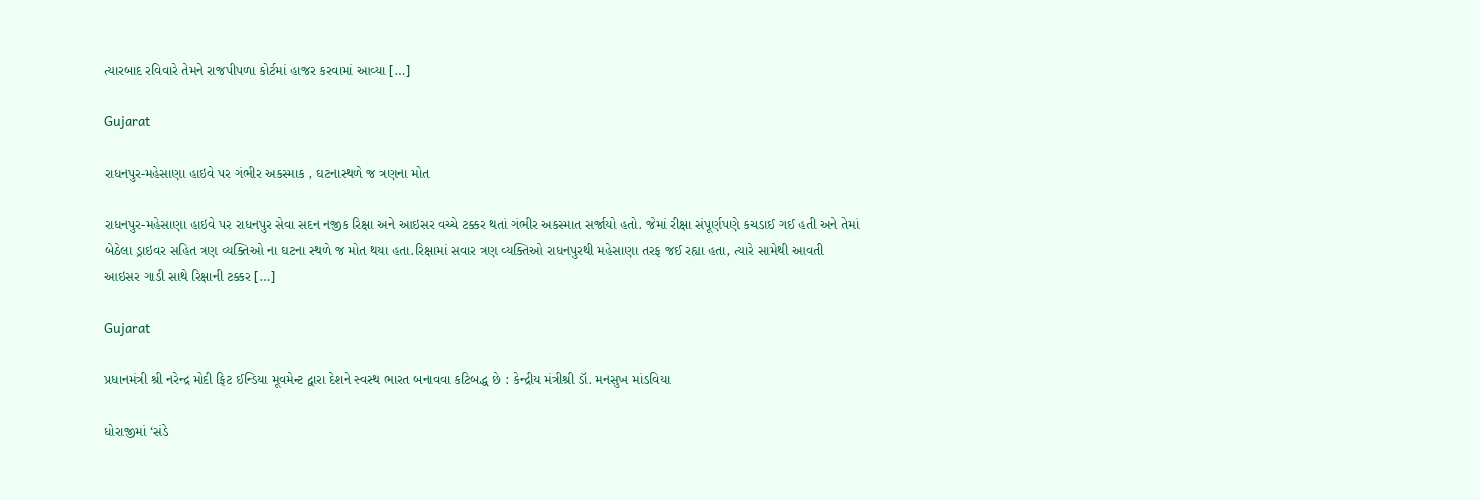ત્યારબાદ રવિવારે તેમને રાજપીપળા કોર્ટમાં હાજર કરવામાં આવ્યા […]

Gujarat

રાધનપુર-મહેસાણા હાઇવે પર ગંભીર અકસ્માક , ઘટનાસ્થળે જ ત્રણના મોત

રાધનપુર-મહેસાણા હાઇવે પર રાધનપુર સેવા સદન નજીક રિક્ષા અને આઇસર વચ્ચે ટક્કર થતાં ગંભીર અકસ્માત સર્જાયો હતો. જેમાં રીક્ષા સંપૂર્ણપણે કચડાઈ ગઈ હતી અને તેમાં બેઠેલા ડ્રાઇવર સહિત ત્રણ વ્યક્તિઓ ના ઘટના સ્થળે જ મોત થયા હતા.રિક્ષામાં સવાર ત્રણ વ્યક્તિઓ રાધનપુરથી મહેસાણા તરફ જઈ રહ્યા હતા, ત્યારે સામેથી આવતી આઇસર ગાડી સાથે રિક્ષાની ટક્કર […]

Gujarat

પ્રધાનમંત્રી શ્રી નરેન્દ્ર મોદી ફિટ ઈન્ડિયા મૂવમેન્ટ દ્વારા દેશને સ્વસ્થ ભારત બનાવવા કટિબદ્ધ છે : કેન્દ્રીય મંત્રીશ્રી ડૉ. મનસુખ માંડવિયા

ધોરાજીમાં ‘સંડે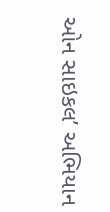ઓન સાઇકલ’ અભિયાન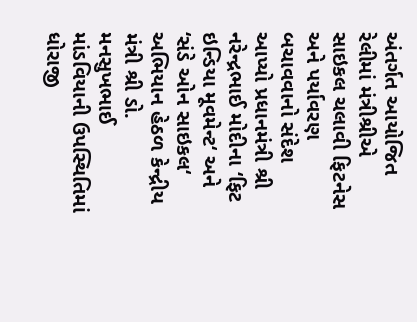અંતર્ગત આયોજિત રેલીમાં મંત્રીશ્રીએ સાઇકલ ચલાવી ફિટનેસ અને પર્યાવરણ બચાવવાનો સંદેશ આપ્યો પ્રધાનમંત્રી શ્રી નરેન્દ્રભાઈ મોદીના ‘ફિટ ઇન્ડિયા મૂવમેન્ટ‘ અને ‘સંડે ઓન સાઇકલ‘ અભિયાન હેઠળ કેન્દ્રીય મંત્રી શ્રી ડો. મનસુખભાઈ માંડવિયાની ઉપસ્થિતિમાં ધોરાજી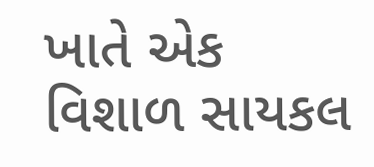ખાતે એક વિશાળ સાયકલ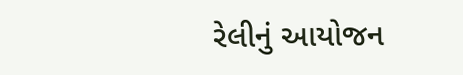રેલીનું આયોજન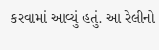કરવામાં આવ્યું હતું. આ રેલીનો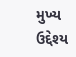મુખ્ય ઉદ્દેશ્ય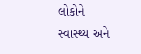લોકોને સ્વાસ્થ્ય અને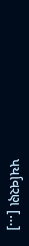પર્યાવરણ […]